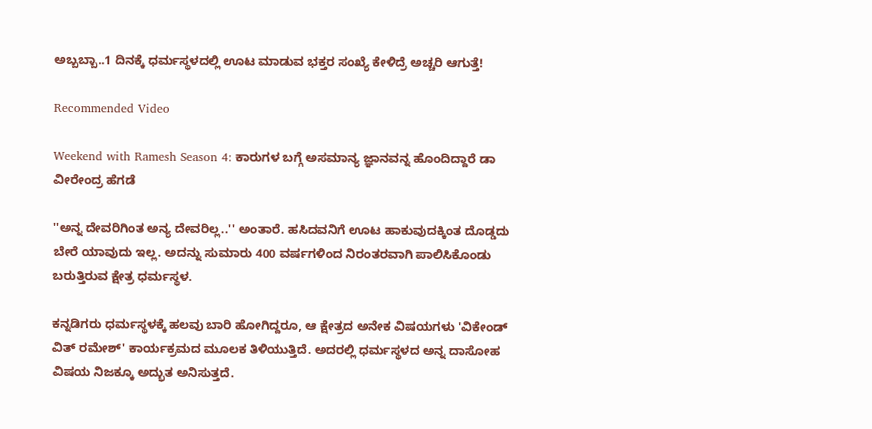ಅಬ್ಬಬ್ಬಾ..1 ದಿನಕ್ಕೆ ಧರ್ಮಸ್ಥಳದಲ್ಲಿ ಊಟ ಮಾಡುವ ಭಕ್ತರ ಸಂಖ್ಯೆ ಕೇಳಿದ್ರೆ ಅಚ್ಚರಿ ಆಗುತ್ತೆ!

Recommended Video

Weekend with Ramesh Season 4: ಕಾರುಗಳ ಬಗ್ಗೆ ಅಸಮಾನ್ಯ ಜ್ಞಾನವನ್ನ ಹೊಂದಿದ್ದಾರೆ ಡಾ ವೀರೇಂದ್ರ ಹೆಗಡೆ

''ಅನ್ನ ದೇವರಿಗಿಂತ ಅನ್ಯ ದೇವರಿಲ್ಲ..'' ಅಂತಾರೆ. ಹಸಿದವನಿಗೆ ಊಟ ಹಾಕುವುದಕ್ಕಿಂತ ದೊಡ್ಡದು ಬೇರೆ ಯಾವುದು ಇಲ್ಲ. ಅದನ್ನು ಸುಮಾರು 400 ವರ್ಷಗಳಿಂದ ನಿರಂತರವಾಗಿ ಪಾಲಿಸಿಕೊಂಡು ಬರುತ್ತಿರುವ ಕ್ಷೇತ್ರ ಧರ್ಮಸ್ಥಳ.

ಕನ್ನಡಿಗರು ಧರ್ಮಸ್ಥಳಕ್ಕೆ ಹಲವು ಬಾರಿ ಹೋಗಿದ್ದರೂ, ಆ ಕ್ಷೇತ್ರದ ಅನೇಕ ವಿಷಯಗಳು 'ವಿಕೇಂಡ್ ವಿತ್ ರಮೇಶ್' ಕಾರ್ಯಕ್ರಮದ ಮೂಲಕ ತಿಳಿಯುತ್ತಿದೆ. ಅದರಲ್ಲಿ ಧರ್ಮಸ್ಥಳದ ಅನ್ನ ದಾಸೋಹ ವಿಷಯ ನಿಜಕ್ಕೂ ಅದ್ಭುತ ಅನಿಸುತ್ತದೆ.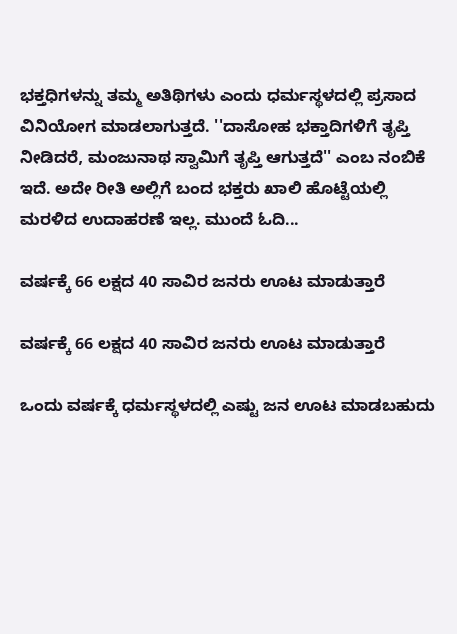ಭಕ್ತಧಿಗಳನ್ನು ತಮ್ಮ ಅತಿಥಿಗಳು ಎಂದು ಧರ್ಮಸ್ಥಳದಲ್ಲಿ ಪ್ರಸಾದ ವಿನಿಯೋಗ ಮಾಡಲಾಗುತ್ತದೆ. ''ದಾಸೋಹ ಭಕ್ತಾದಿಗಳಿಗೆ ತೃಪ್ತಿ ನೀಡಿದರೆ, ಮಂಜುನಾಥ ಸ್ವಾಮಿಗೆ ತೃಪ್ತಿ ಆಗುತ್ತದೆ'' ಎಂಬ ನಂಬಿಕೆ ಇದೆ. ಅದೇ ರೀತಿ ಅಲ್ಲಿಗೆ ಬಂದ ಭಕ್ತರು ಖಾಲಿ ಹೊಟ್ಟೆಯಲ್ಲಿ ಮರಳಿದ ಉದಾಹರಣೆ ಇಲ್ಲ. ಮುಂದೆ ಓದಿ...

ವರ್ಷಕ್ಕೆ 66 ಲಕ್ಷದ 40 ಸಾವಿರ ಜನರು ಊಟ ಮಾಡುತ್ತಾರೆ

ವರ್ಷಕ್ಕೆ 66 ಲಕ್ಷದ 40 ಸಾವಿರ ಜನರು ಊಟ ಮಾಡುತ್ತಾರೆ

ಒಂದು ವರ್ಷಕ್ಕೆ ಧರ್ಮಸ್ಥಳದಲ್ಲಿ ಎಷ್ಟು ಜನ ಊಟ ಮಾಡಬಹುದು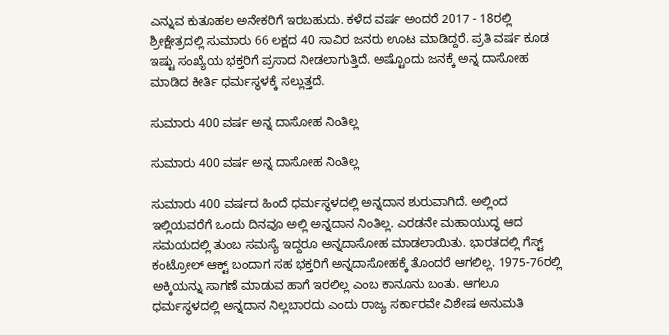ಎನ್ನುವ ಕುತೂಹಲ ಅನೇಕರಿಗೆ ಇರಬಹುದು. ಕಳೆದ ವರ್ಷ ಅಂದರೆ 2017 - 18ರಲ್ಲಿ ಶ್ರೀಕ್ಷೇತ್ರದಲ್ಲಿ ಸುಮಾರು 66 ಲಕ್ಷದ 40 ಸಾವಿರ ಜನರು ಊಟ ಮಾಡಿದ್ದರೆ. ಪ್ರತಿ ವರ್ಷ ಕೂಡ ಇಷ್ಟು ಸಂಖ್ಯೆಯ ಭಕ್ತರಿಗೆ ಪ್ರಸಾದ ನೀಡಲಾಗುತ್ತಿದೆ. ಅಷ್ಟೊಂದು ಜನಕ್ಕೆ ಅನ್ನ ದಾಸೋಹ ಮಾಡಿದ ಕೀರ್ತಿ ಧರ್ಮಸ್ಥಳಕ್ಕೆ ಸಲ್ಲುತ್ತದೆ.

ಸುಮಾರು 400 ವರ್ಷ ಅನ್ನ ದಾಸೋಹ ನಿಂತಿಲ್ಲ

ಸುಮಾರು 400 ವರ್ಷ ಅನ್ನ ದಾಸೋಹ ನಿಂತಿಲ್ಲ

ಸುಮಾರು 400 ವರ್ಷದ ಹಿಂದೆ ಧರ್ಮಸ್ಥಳದಲ್ಲಿ ಅನ್ನದಾನ ಶುರುವಾಗಿದೆ. ಅಲ್ಲಿಂದ ಇಲ್ಲಿಯವರೆಗೆ ಒಂದು ದಿನವೂ ಅಲ್ಲಿ ಅನ್ನದಾನ ನಿಂತಿಲ್ಲ. ಎರಡನೇ ಮಹಾಯುದ್ಧ ಆದ ಸಮಯದಲ್ಲಿ ತುಂಬ ಸಮಸ್ಯೆ ಇದ್ದರೂ ಅನ್ನದಾಸೋಹ ಮಾಡಲಾಯಿತು. ಭಾರತದಲ್ಲಿ ಗೆಸ್ಟ್ ಕಂಟ್ರೋಲ್ ಆಕ್ಟ್ ಬಂದಾಗ ಸಹ ಭಕ್ತರಿಗೆ ಅನ್ನದಾಸೋಹಕ್ಕೆ ತೊಂದರೆ ಆಗಲಿಲ್ಲ. 1975-76ರಲ್ಲಿ ಅಕ್ಕಿಯನ್ನು ಸಾಗಣೆ ಮಾಡುವ ಹಾಗೆ ಇರಲಿಲ್ಲ ಎಂಬ ಕಾನೂನು ಬಂತು. ಆಗಲೂ ಧರ್ಮಸ್ಥಳದಲ್ಲಿ ಅನ್ನದಾನ ನಿಲ್ಲಬಾರದು ಎಂದು ರಾಜ್ಯ ಸರ್ಕಾರವೇ ವಿಶೇಷ ಅನುಮತಿ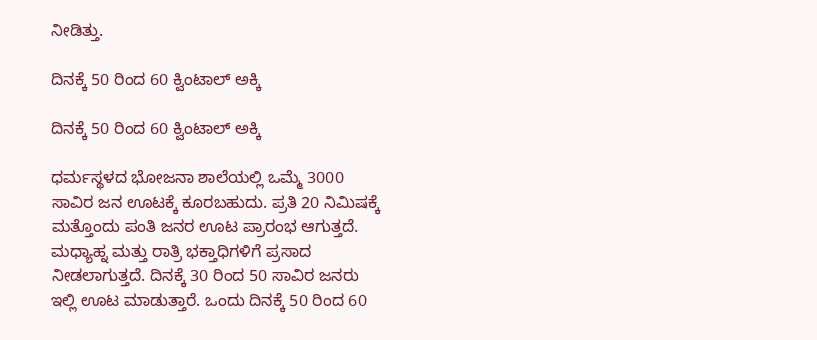ನೀಡಿತ್ತು.

ದಿನಕ್ಕೆ 50 ರಿಂದ 60 ಕ್ವಿಂಟಾಲ್ ಅಕ್ಕಿ

ದಿನಕ್ಕೆ 50 ರಿಂದ 60 ಕ್ವಿಂಟಾಲ್ ಅಕ್ಕಿ

ಧರ್ಮಸ್ಥಳದ ಭೋಜನಾ ಶಾಲೆಯಲ್ಲಿ ಒಮ್ಮೆ 3000 ಸಾವಿರ ಜನ ಊಟಕ್ಕೆ ಕೂರಬಹುದು. ಪ್ರತಿ 20 ನಿಮಿಷಕ್ಕೆ ಮತ್ತೊಂದು ಪಂತಿ ಜನರ ಊಟ ಪ್ರಾರಂಭ ಆಗುತ್ತದೆ. ಮಧ್ಯಾಹ್ನ ಮತ್ತು ರಾತ್ರಿ ಭಕ್ತಾಧಿಗಳಿಗೆ ಪ್ರಸಾದ ನೀಡಲಾಗುತ್ತದೆ. ದಿನಕ್ಕೆ 30 ರಿಂದ 50 ಸಾವಿರ ಜನರು ಇಲ್ಲಿ ಊಟ ಮಾಡುತ್ತಾರೆ. ಒಂದು ದಿನಕ್ಕೆ 50 ರಿಂದ 60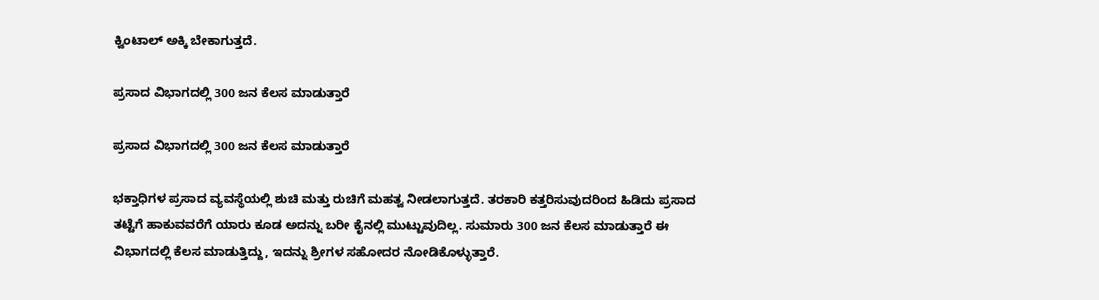ಕ್ವಿಂಟಾಲ್ ಅಕ್ಕಿ ಬೇಕಾಗುತ್ತದೆ.

ಪ್ರಸಾದ ವಿಭಾಗದಲ್ಲಿ 300 ಜನ ಕೆಲಸ ಮಾಡುತ್ತಾರೆ

ಪ್ರಸಾದ ವಿಭಾಗದಲ್ಲಿ 300 ಜನ ಕೆಲಸ ಮಾಡುತ್ತಾರೆ

ಭಕ್ತಾಧಿಗಳ ಪ್ರಸಾದ ವ್ಯವಸ್ಥೆಯಲ್ಲಿ ಶುಚಿ ಮತ್ತು ರುಚಿಗೆ ಮಹತ್ವ ನೀಡಲಾಗುತ್ತದೆ. ತರಕಾರಿ ಕತ್ತರಿಸುವುದರಿಂದ ಹಿಡಿದು ಪ್ರಸಾದ ತಟ್ಟೆಗೆ ಹಾಕುವವರೆಗೆ ಯಾರು ಕೂಡ ಅದನ್ನು ಬರೀ ಕೈನಲ್ಲಿ ಮುಟ್ಟುವುದಿಲ್ಲ. ಸುಮಾರು 300 ಜನ ಕೆಲಸ ಮಾಡುತ್ತಾರೆ ಈ ವಿಭಾಗದಲ್ಲಿ ಕೆಲಸ ಮಾಡುತ್ತಿದ್ದು, ಇದನ್ನು ಶ್ರೀಗಳ ಸಹೋದರ ನೋಡಿಕೊಳ್ಳುತ್ತಾರೆ.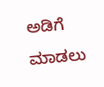ಅಡಿಗೆ ಮಾಡಲು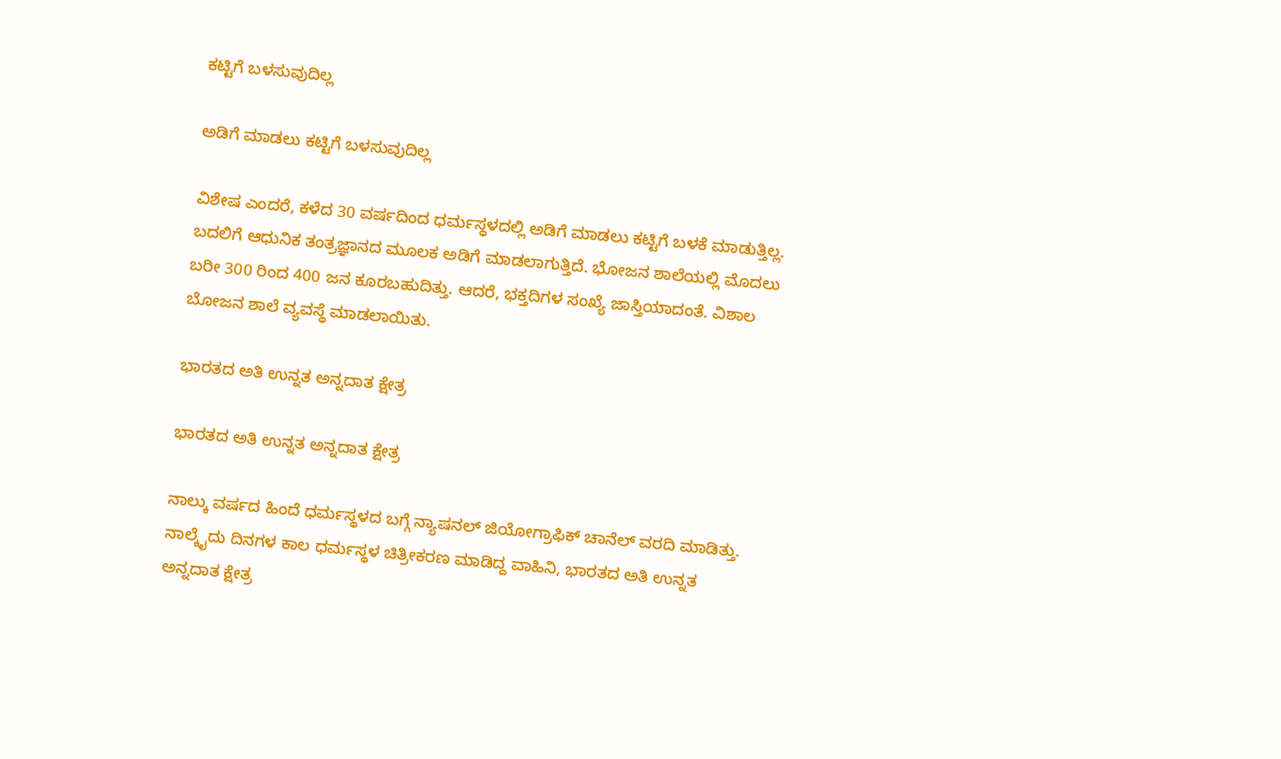ಕಟ್ಟಿಗೆ ಬಳಸುವುದಿಲ್ಲ

ಅಡಿಗೆ ಮಾಡಲು ಕಟ್ಟಿಗೆ ಬಳಸುವುದಿಲ್ಲ

ವಿಶೇಷ ಎಂದರೆ, ಕಳೆದ 30 ವರ್ಷದಿಂದ ಧರ್ಮಸ್ಥಳದಲ್ಲಿ ಅಡಿಗೆ ಮಾಡಲು ಕಟ್ಟಿಗೆ ಬಳಕೆ ಮಾಡುತ್ತಿಲ್ಲ. ಬದಲಿಗೆ ಆಧುನಿಕ ತಂತ್ರಜ್ಞಾನದ ಮೂಲಕ ಅಡಿಗೆ ಮಾಡಲಾಗುತ್ತಿದೆ. ಭೋಜನ ಶಾಲೆಯಲ್ಲಿ ಮೊದಲು ಬರೀ 300 ರಿಂದ 400 ಜನ ಕೂರಬಹುದಿತ್ತು. ಆದರೆ, ಭಕ್ತದಿಗಳ ಸಂಖ್ಯೆ ಜಾಸ್ತಿಯಾದಂತೆ. ವಿಶಾಲ ಬೋಜನ ಶಾಲೆ ವ್ಯವಸ್ಥೆ ಮಾಡಲಾಯಿತು.

ಭಾರತದ ಅತಿ ಉನ್ನತ ಅನ್ನದಾತ ಕ್ಷೇತ್ರ

ಭಾರತದ ಅತಿ ಉನ್ನತ ಅನ್ನದಾತ ಕ್ಷೇತ್ರ

ನಾಲ್ಕು ವರ್ಷದ ಹಿಂದೆ ಧರ್ಮಸ್ಥಳದ ಬಗ್ಗೆ ನ್ಯಾಷನಲ್ ಜಿಯೋಗ್ರಾಫಿಕ್ ಚಾನೆಲ್ ವರದಿ ಮಾಡಿತ್ತು. ನಾಲ್ಕೈದು ದಿನಗಳ ಕಾಲ ಧರ್ಮಸ್ಥಳ ಚಿತ್ರೀಕರಣ ಮಾಡಿದ್ದ ವಾಹಿನಿ, ಭಾರತದ ಅತಿ ಉನ್ನತ ಅನ್ನದಾತ ಕ್ಷೇತ್ರ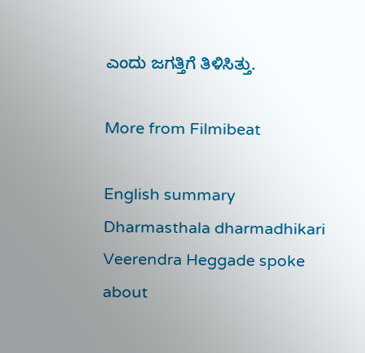ಎಂದು ಜಗತ್ತಿಗೆ ತಿಳಿಸಿತ್ತು.

More from Filmibeat

English summary
Dharmasthala dharmadhikari Veerendra Heggade spoke about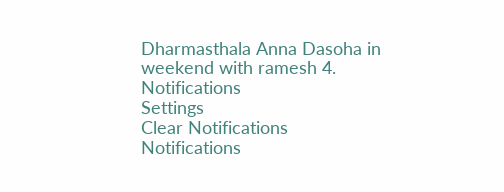Dharmasthala Anna Dasoha in weekend with ramesh 4.
Notifications
Settings
Clear Notifications
Notifications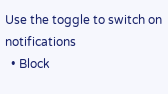Use the toggle to switch on notifications
  • Block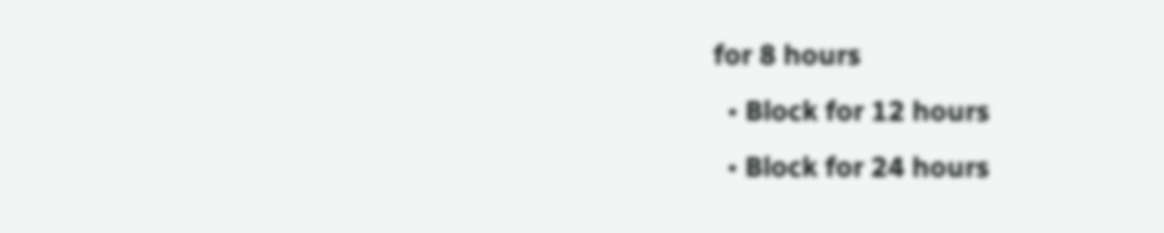for 8 hours
  • Block for 12 hours
  • Block for 24 hours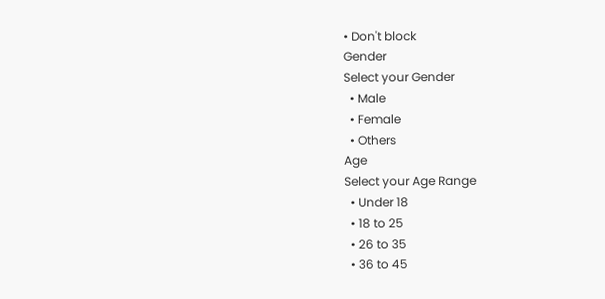• Don't block
Gender
Select your Gender
  • Male
  • Female
  • Others
Age
Select your Age Range
  • Under 18
  • 18 to 25
  • 26 to 35
  • 36 to 45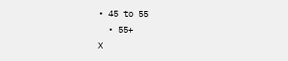• 45 to 55
  • 55+
X